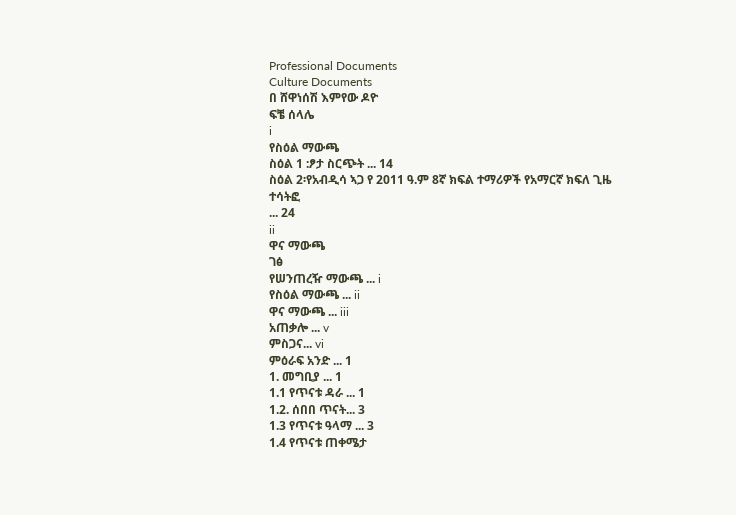Professional Documents
Culture Documents
በ ሸዋነሰሽ እምየው ዶዮ
ፍቼ ሰላሌ
i
የስዕል ማውጫ
ስዕል 1 :ፆታ ስርጭት ... 14
ስዕል 2፡የአብዲሳ ኣጋ የ 2011 ዓ.ም 8ኛ ክፍል ተማሪዎች የአማርኛ ክፍለ ጊዜ ተሳትፎ
... 24
ii
ዋና ማውጫ
ገፅ
የሠንጠረዥ ማውጫ ... i
የስዕል ማውጫ ... ii
ዋና ማውጫ ... iii
አጠቃሎ ... v
ምስጋና... vi
ምዕራፍ አንድ ... 1
1. መግቢያ ... 1
1.1 የጥናቱ ዳራ ... 1
1.2. ሰበበ ጥናት... 3
1.3 የጥናቱ ዓላማ ... 3
1.4 የጥናቱ ጠቀሜታ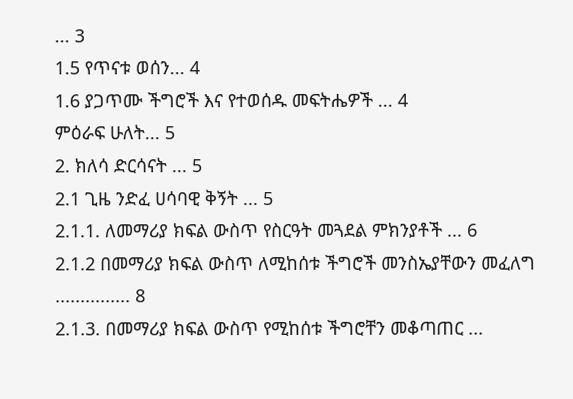... 3
1.5 የጥናቱ ወሰን... 4
1.6 ያጋጥሙ ችግሮች እና የተወሰዱ መፍትሔዎች ... 4
ምዕራፍ ሁለት... 5
2. ክለሳ ድርሳናት ... 5
2.1 ጊዜ ንድፈ ሀሳባዊ ቅኝት ... 5
2.1.1. ለመማሪያ ክፍል ውስጥ የስርዓት መጓደል ምክንያቶች ... 6
2.1.2 በመማሪያ ክፍል ውስጥ ለሚከሰቱ ችግሮች መንስኤያቸውን መፈለግ ............... 8
2.1.3. በመማሪያ ክፍል ውስጥ የሚከሰቱ ችግሮቸን መቆጣጠር ...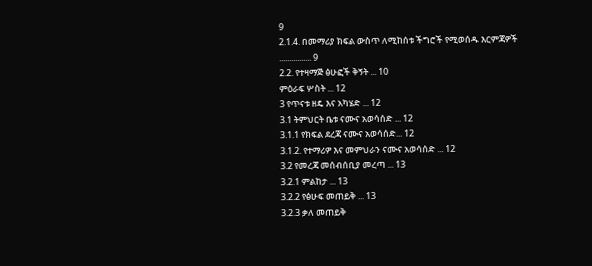9
2.1.4. በመማሪያ ክፍል ውስጥ ለሚከሰቱ ችግሮች የሚወሰዱ እርምጃዎች ................ 9
2.2. የተዛማጅ ፅሁፎች ቅኝት ... 10
ምዕራፍ ሦስት ... 12
3 የጥናቱ ዘዴ እና አካሄድ ... 12
3.1 ትምህርት ቤቱ ናሙና አወሳሰድ ... 12
3.1.1 የክፍል ደረጃ ናሙና አወሳሰድ... 12
3.1.2. የተማሪዎ እና መምህራን ናሙና አወሳሰድ ... 12
3.2 የመረጃ መሰብሰቢያ መረጣ ... 13
3.2.1 ምልከታ ... 13
3.2.2 የፅሁፍ መጠይቅ ... 13
3.2.3 ቃለ መጠይቅ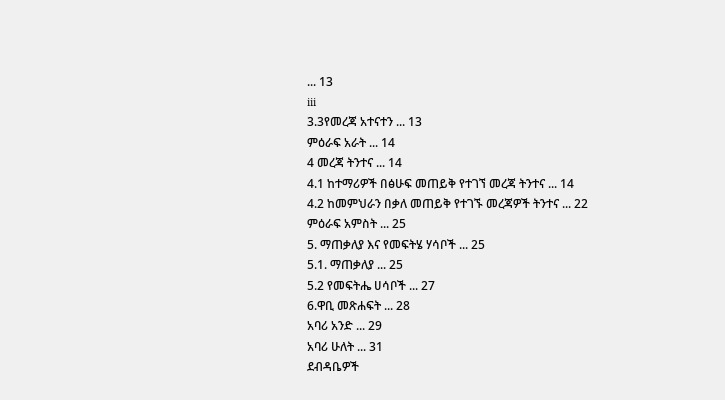... 13
iii
3.3የመረጃ አተናተን ... 13
ምዕራፍ አራት ... 14
4 መረጃ ትንተና ... 14
4.1 ከተማሪዎች በፅሁፍ መጠይቅ የተገኘ መረጃ ትንተና ... 14
4.2 ከመምህራን በቃለ መጠይቅ የተገኙ መረጃዎች ትንተና ... 22
ምዕራፍ አምስት ... 25
5. ማጠቃለያ እና የመፍትሄ ሃሳቦች ... 25
5.1. ማጠቃለያ ... 25
5.2 የመፍትሔ ሀሳቦች ... 27
6.ዋቢ መጽሐፍት ... 28
አባሪ አንድ ... 29
አባሪ ሁለት ... 31
ደብዳቤዎች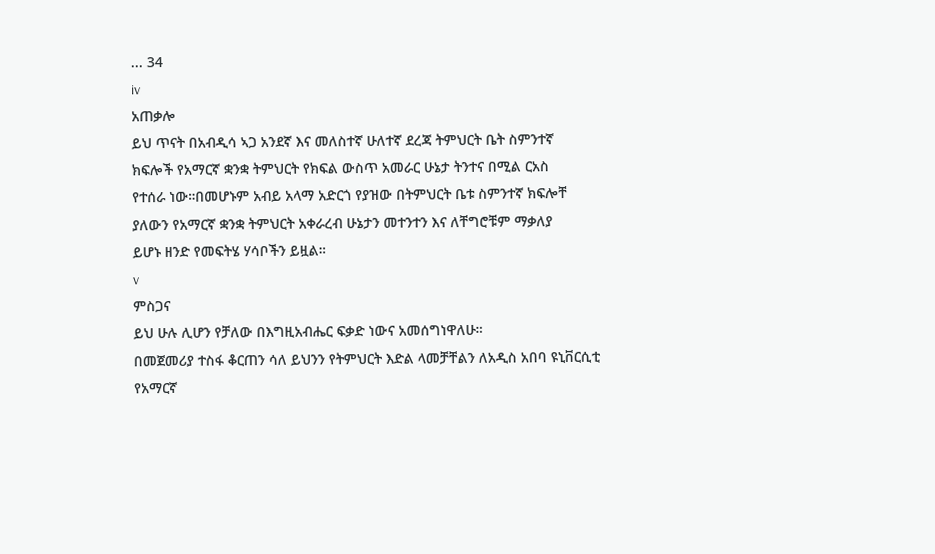... 34
iv
አጠቃሎ
ይህ ጥናት በአብዲሳ ኣጋ አንደኛ እና መለስተኛ ሁለተኛ ደረጃ ትምህርት ቤት ስምንተኛ
ክፍሎች የአማርኛ ቋንቋ ትምህርት የክፍል ውስጥ አመራር ሁኔታ ትንተና በሚል ርአስ
የተሰራ ነው።በመሆኑም አብይ አላማ አድርጎ የያዝው በትምህርት ቤቱ ስምንተኛ ክፍሎቸ
ያለውን የአማርኛ ቋንቋ ትምህርት አቀራረብ ሁኔታን መተንተን እና ለቸግሮቹም ማቃለያ
ይሆኑ ዘንድ የመፍትሄ ሃሳቦችን ይዟል።
v
ምስጋና
ይህ ሁሉ ሊሆን የቻለው በእግዚአብሔር ፍቃድ ነውና አመሰግነዋለሁ።
በመጀመሪያ ተስፋ ቆርጠን ሳለ ይህንን የትምህርት እድል ላመቻቸልን ለአዲስ አበባ ዩኒቨርሲቲ
የአማርኛ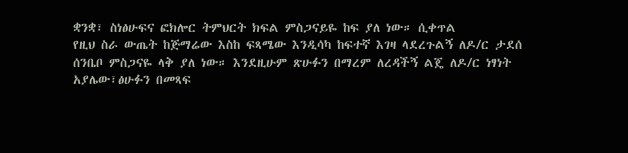ቋንቋ፣ ስነፅሁፍና ፎክሎር ትምህርት ክፍል ምስጋናይዬ ከፍ ያለ ነው። ሲቀጥል
የዚህ ስራ ውጤት ከጅማሬው እስከ ፍጻሜው እንዲሳካ ከፍተኛ እገዛ ላደረጉልኝ ለዶ/ር ታደሰ
ሰንቤቦ ምስጋናዬ ላቅ ያለ ነው። እንደዚሁም ጽሁፉን በማረም ለረዳችኝ ልጄ ለዶ/ር ነፃነት
አያሌው፣ፅሁፉን በመጻፍ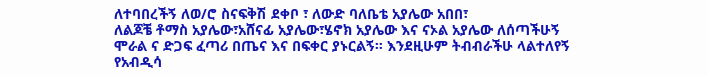ለተባበረችኝ ለወ/ሮ ስናፍቅሽ ደቀቦ ፣ ለውድ ባለቤቴ አያሌው አበበ፣
ለልጆቼ ቶማስ አያሌው፣አሸናፊ አያሌው፣ሄኖክ አያሌው እና ናኦል አያሌው ለሰጣችሁኝ
ሞራል ና ድጋፍ ፈጣሪ በጤና እና በፍቀር ያኑርልኝ። እንደዚሁም ትብብራችሁ ላልተለየኝ
የአብዲሳ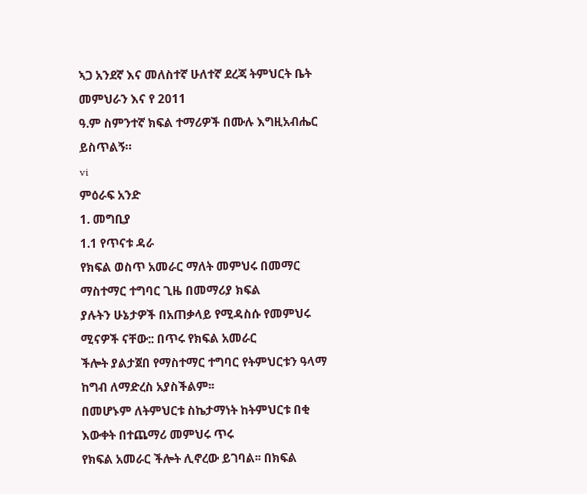ኣጋ አንደኛ እና መለስተኛ ሁለተኛ ደረጃ ትምህርት ቤት መምህራን እና የ 2011
ዓ.ም ስምንተኛ ክፍል ተማሪዎች በሙሉ እግዚአብሔር ይስጥልኝ።
vi
ምዕራፍ አንድ
1. መግቢያ
1.1 የጥናቱ ዳራ
የክፍል ወስጥ አመራር ማለት መምህሩ በመማር ማስተማር ተግባር ጊዜ በመማሪያ ክፍል
ያሉትን ሁኔታዎች በአጠቃላይ የሚዳስሱ የመምህሩ ሚናዎች ናቸው:: በጥሩ የክፍል አመራር
ችሎት ያልታጀበ የማስተማር ተግባር የትምህርቱን ዓላማ ከግብ ለማድረስ አያስችልም፡፡
በመሆኑም ለትምህርቱ ስኬታማነት ከትምህርቱ በቂ እውቀት በተጨማሪ መምህሩ ጥሩ
የክፍል አመራር ችሎት ሊኖረው ይገባል፡፡ በክፍል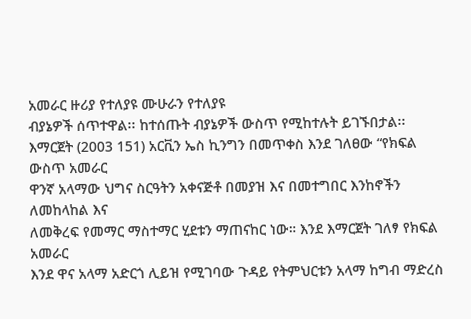አመራር ዙሪያ የተለያዩ ሙሁራን የተለያዩ
ብያኔዎች ሰጥተዋል፡፡ ከተሰጡት ብያኔዎች ውስጥ የሚከተሉት ይገኙበታል፡፡
እማርጀት (2003 151) አርቪን ኤስ ኪንግን በመጥቀስ እንደ ገለፀው “የክፍል ውስጥ አመራር
ዋንኛ አላማው ህግና ስርዓትን አቀናጅቶ በመያዝ እና በመተግበር እንከኖችን ለመከላከል እና
ለመቅረፍ የመማር ማስተማር ሂደቱን ማጠናከር ነው። እንደ እማርጀት ገለፃ የክፍል አመራር
እንደ ዋና አላማ አድርጎ ሊይዝ የሚገባው ጉዳይ የትምህርቱን አላማ ከግብ ማድረስ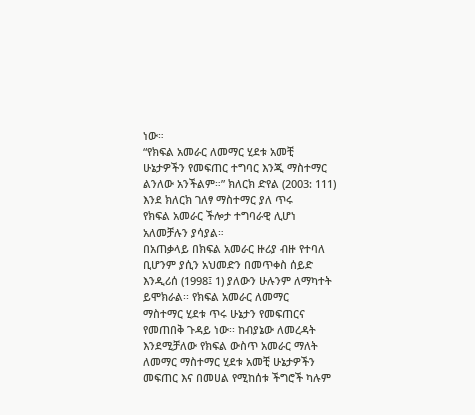ነው።
“የክፍል አመራር ለመማር ሂደቱ አመቺ ሁኔታዎችን የመፍጠር ተግባር እንጂ ማስተማር
ልንለው አንችልም።” ክለርክ ድየል (2003: 111) እንደ ክለርክ ገለፃ ማስተማር ያለ ጥሩ
የክፍል አመራር ችሎታ ተግባራዊ ሊሆነ አለመቻሉን ያሳያል።
በአጠቃላይ በክፍል አመራር ዙሪያ ብዙ የተባለ ቢሆንም ያሲን አህመድን በመጥቀስ ሰይድ
እንዲሪሰ (1998፤ 1) ያለውን ሁሉንም ለማካተት ይሞክራል፡፡ የክፍል አመራር ለመማር
ማስተማር ሂደቱ ጥሩ ሁኔታን የመፍጠርና የመጠበቅ ጉዳይ ነው፡፡ ከብያኔው ለመረዳት
እንደሚቻለው የክፍል ውስጥ አመራር ማለት ለመማር ማስተማር ሂደቱ አመቺ ሁኔታዎችን
መፍጠር እና በመሀል የሚከሰቱ ችግሮች ካሉም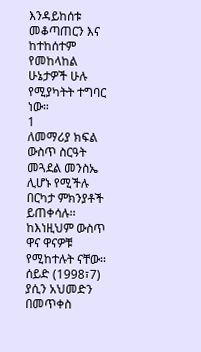እንዳይከሰቱ መቆጣጠርን እና ከተከሰተም
የመከላከል ሁኔታዎች ሁሉ የሚያካትት ተግባር ነው።
1
ለመማሪያ ክፍል ውስጥ ስርዓት መጓደል መንስኤ ሊሆኑ የሚችሉ በርካታ ምክንያቶች
ይጠቀሳሉ፡፡ ከእነዚህም ውስጥ ዋና ዋናዎቹ የሚከተሉት ናቸው፡፡
ሰይድ (1998፣7) ያሲን አህመድን በመጥቀስ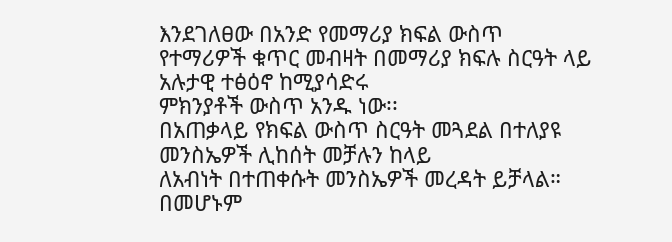እንደገለፀው በአንድ የመማሪያ ክፍል ውስጥ
የተማሪዎች ቁጥር መብዛት በመማሪያ ክፍሉ ስርዓት ላይ አሉታዊ ተፅዕኖ ከሚያሳድሩ
ምክንያቶች ውስጥ አንዱ ነው፡፡
በአጠቃላይ የክፍል ውስጥ ስርዓት መጓደል በተለያዩ መንስኤዎች ሊከሰት መቻሉን ከላይ
ለአብነት በተጠቀሱት መንስኤዎች መረዳት ይቻላል። በመሆኑም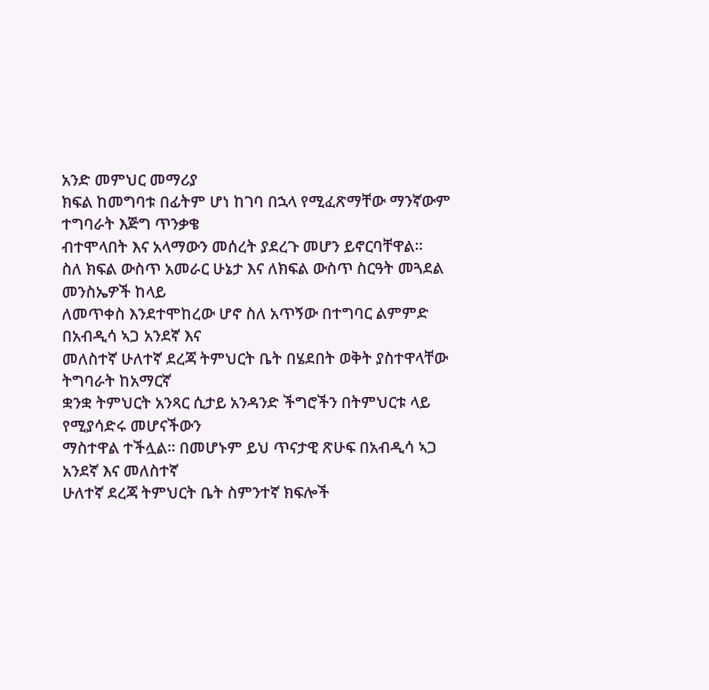አንድ መምህር መማሪያ
ክፍል ከመግባቱ በፊትም ሆነ ከገባ በኋላ የሚፈጽማቸው ማንኛውም ተግባራት እጅግ ጥንቃቄ
ብተሞላበት እና አላማውን መሰረት ያደረጉ መሆን ይኖርባቸዋል።
ስለ ክፍል ውስጥ አመራር ሁኔታ እና ለክፍል ውስጥ ስርዓት መጓደል መንስኤዎች ከላይ
ለመጥቀስ እንደተሞከረው ሆኖ ስለ አጥኝው በተግባር ልምምድ በአብዲሳ ኣጋ አንደኛ እና
መለስተኛ ሁለተኛ ደረጃ ትምህርት ቤት በሄደበት ወቅት ያስተዋላቸው ትግባራት ከአማርኛ
ቋንቋ ትምህርት አንጻር ሲታይ አንዳንድ ችግሮችን በትምህርቱ ላይ የሚያሳድሩ መሆናችውን
ማስተዋል ተችሏል። በመሆኑም ይህ ጥናታዊ ጽሁፍ በአብዲሳ ኣጋ አንደኛ እና መለስተኛ
ሁለተኛ ደረጃ ትምህርት ቤት ስምንተኛ ክፍሎች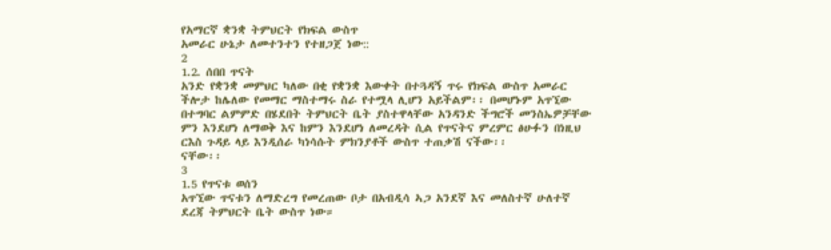የአማርኛ ቋንቋ ትምህርት የክፍል ውስጥ
አመራር ሁኔታ ለመተንተን የተዘጋጀ ነው::
2
1.2. ሰበበ ጥናት
አንድ የቋንቋ መምህር ካለው በቂ የቋንቋ እውቀት በተጓዳኝ ጥሩ የክፍል ውስጥ አመራር
ችሎታ ከሌለው የመማር ማስተማሩ ስራ የተሟላ ሊሆን አይችልም፡፡ በመሆኑም አጥኚው
በተግባር ልምምድ በሄደበት ትምህርት ቤት ያስተዋላቸው አንዳንድ ችግሮች መንስኤዎቻቸው
ምን እንደሆነ ለማወቅ እና ከምን እንደሆነ ለመረዳት ሲል የጥናትና ምረምር ፅሁፉን በነዚህ
ርእስ ጉዳይ ላይ እንዲሰራ ካነሳሱት ምክንያቶች ውስጥ ተጠቃሽ ናችው፡፡
ናቸው፡፡
3
1.5 የጥናቱ ወሰን
አጥኚው ጥናቱን ለማድረግ የመረጠው ቦታ በአብዲሳ ኣጋ አንደኛ እና መለስተኛ ሁለተኛ
ደረጃ ትምህርት ቤት ውስጥ ነው።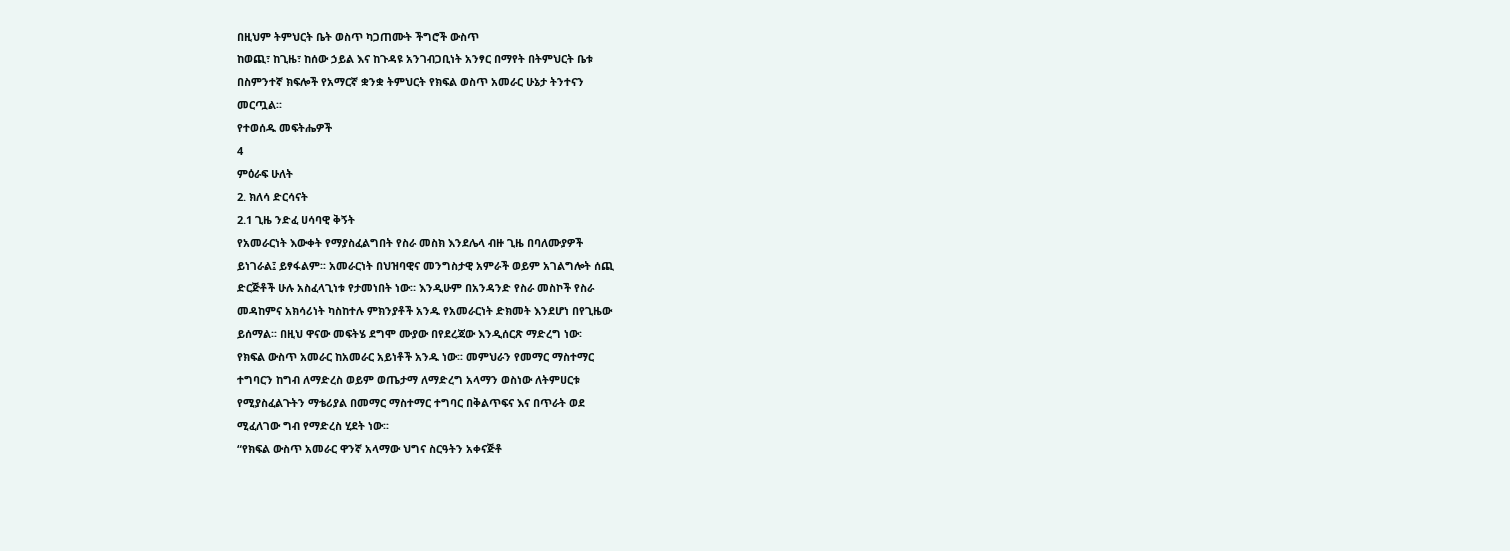በዚህም ትምህርት ቤት ወስጥ ካጋጠሙት ችግሮች ውስጥ
ከወጪ፣ ከጊዜ፣ ከሰው ኃይል እና ከጉዳዩ አንገብጋቢነት አንፃር በማየት በትምህርት ቤቱ
በስምንተኛ ክፍሎች የአማርኛ ቋንቋ ትምህርት የክፍል ወስጥ አመራር ሁኔታ ትንተናን
መርጧል፡፡
የተወሰዱ መፍትሔዎች
4
ምዕራፍ ሁለት
2. ክለሳ ድርሳናት
2.1 ጊዜ ንድፈ ሀሳባዊ ቅኝት
የአመራርነት እውቀት የማያስፈልግበት የስራ መስክ እንደሌላ ብዙ ጊዜ በባለሙያዎች
ይነገራል፤ ይፃፋልም፡፡ አመራርነት በህዝባዊና መንግስታዊ አምራች ወይም አገልግሎት ሰጪ
ድርጅቶች ሁሉ አስፈላጊነቱ የታመነበት ነው። እንዲሁም በአንዳንድ የስራ መስኮች የስራ
መዳከምና አክሳሪነት ካስከተሉ ምክንያቶች አንዱ የአመራርነት ድክመት እንደሆነ በየጊዜው
ይሰማል፡፡ በዚህ ዋናው መፍትሄ ደግሞ ሙያው በየደረጃው እንዲሰርጽ ማድረግ ነው፡
የክፍል ውስጥ አመራር ከአመራር አይነቶች አንዱ ነው፡፡ መምህራን የመማር ማስተማር
ተግባርን ከግብ ለማድረስ ወይም ወጤታማ ለማድረግ አላማን ወስነው ለትምሀርቱ
የሚያስፈልጉትን ማቴሪያል በመማር ማስተማር ተግባር በቅልጥፍና እና በጥራት ወደ
ሚፈለገው ግብ የማድረስ ሂደት ነው፡፡
“የክፍል ውስጥ አመራር ዋንኛ አላማው ህግና ስርዓትን አቀናጅቶ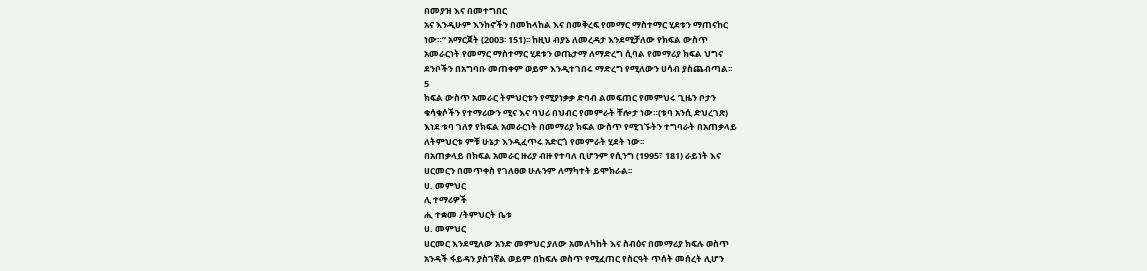በመያዝ እና በመተግበር
አና እንዲሁም እንከኖችን በመከላከል እና በመቅረፍ የመማር ማስተማር ሂደቱን ማጠናከር
ነው።” አማርጀት (2003፡ 151)፡፡ ከዚህ ብያኔ ለመረዳታ እንደሚቻለው የክፍል ውስጥ
አመራርነት የመማር ማስተማር ሂደቱን ወጤታማ ለማድረግ ሲባል የመማሪያ ክፍል ህግና
ደንቦችን በአግባቡ መጠቀም ወይም እንዲተገበሩ ማድረግ የሚለውን ሀሳብ ያስጨብጣል፡፡
5
ክፍል ውስጥ አመራር ትምህርቱን የሚያነቃቃ ድባብ ልመፍጠር የመምህሩ ጊዜን ቦታን
ቁሳቁሶችን የተማሪውን ሚና እና ባህሪ በህብር የመምራት ቸሎታ ነው።(ቱባ አንሲ ድህረገጽ)
እነደ ቱባ ገለፃ የክፍል አመራርነት በመማሪያ ክፍል ውስጥ የሚገኙትን ተግባራት በአጠቃላይ
ለትምህርቱ ምቹ ሁኔታ እንዲፈጥሩ አድርጎ የመምራት ሂደት ነው፡፡
በአጠቃላይ በክፍል አመራር ዙሪያ ብዙ የተባለ ቢሆንም የሲንግ (1995፣ 181) ራይነት እና
ሀርመርን በመጥቀስ የገለፀወ ሁሉንም ለማካተት ይሞክራል፡፡
ሀ. መምህር
ሊ ተማሪዎች
ሒ ተቋመ /ትምህርት ቤቱ
ሀ. መምህር
ሀርመር እንደሚለው አንድ መምህር ያለው አመለካከት እና ስብዕና በመማሪያ ክፍሉ ወስጥ
አንዳች ፋይዳን ያስገኛል ወይም በከፍሉ ወስጥ የሚፈጠር የስርዓት ጥሰት መሰረት ሊሆን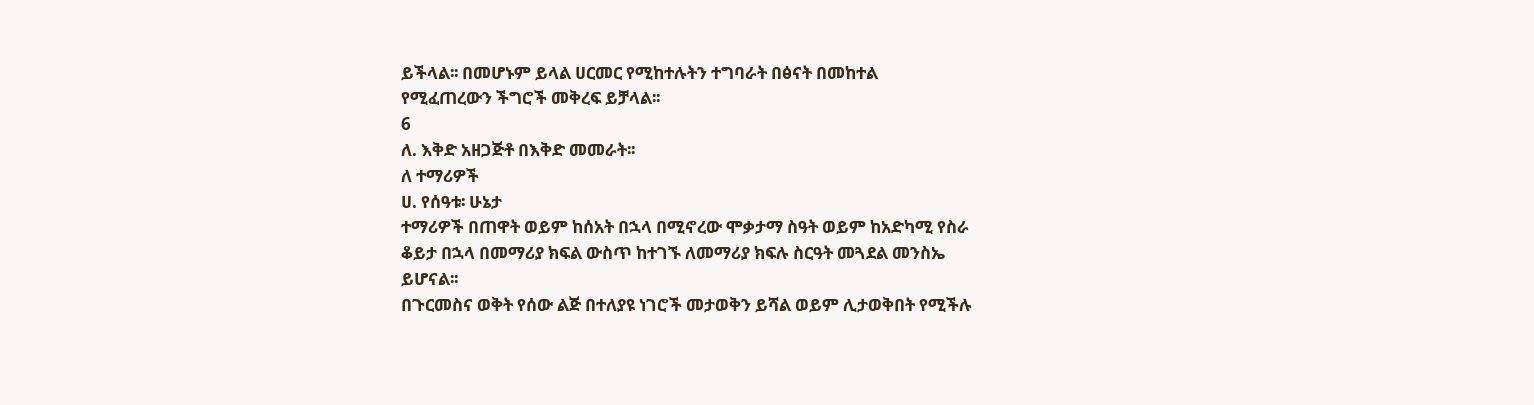ይችላል፡፡ በመሆኑም ይላል ሀርመር የሚከተሉትን ተግባራት በፅናት በመከተል
የሚፈጠረውን ችግሮች መቅረፍ ይቻላል፡፡
6
ለ. እቅድ አዘጋጅቶ በእቅድ መመራት፡፡
ለ ተማሪዎች
ሀ. የሰዓቱ፡ ሁኔታ
ተማሪዎች በጠዋት ወይም ከሰአት በኋላ በሚኖረው ሞቃታማ ስዓት ወይም ከአድካሚ የስራ
ቆይታ በኋላ በመማሪያ ክፍል ውስጥ ከተገኙ ለመማሪያ ክፍሉ ስርዓት መጓደል መንስኤ
ይሆናል፡፡
በጉርመስና ወቅት የሰው ልጅ በተለያዩ ነገሮች መታወቅን ይሻል ወይም ሊታወቅበት የሚችሉ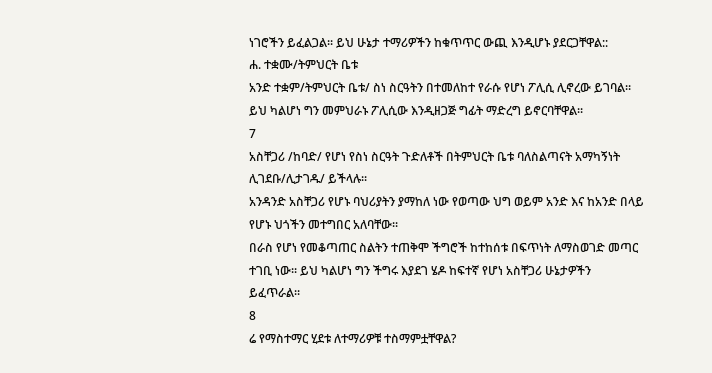ነገሮችን ይፈልጋል፡፡ ይህ ሁኔታ ተማሪዎችን ከቁጥጥር ውጪ እንዲሆኑ ያደርጋቸዋል::
ሐ. ተቋሙ/ትምህርት ቤቱ
አንድ ተቋም/ትምህርት ቤቱ/ ስነ ስርዓትን በተመለከተ የራሱ የሆነ ፖሊሲ ሊኖረው ይገባል።
ይህ ካልሆነ ግን መምህራኑ ፖሊሲው እንዲዘጋጅ ግፊት ማድረግ ይኖርባቸዋል፡፡
7
አስቸጋሪ /ከባድ/ የሆነ የስነ ስርዓት ጉድለቶች በትምህርት ቤቱ ባለስልጣናት አማካኝነት
ሊገደቡ/ሊታገዱ/ ይችላሉ፡፡
አንዳንድ አስቸጋሪ የሆኑ ባህሪያትን ያማከለ ነው የወጣው ህግ ወይም አንድ እና ከአንድ በላይ
የሆኑ ህጎችን መተግበር አለባቸው፡፡
በራስ የሆነ የመቆጣጠር ስልትን ተጠቅሞ ችግሮች ከተከሰቱ በፍጥነት ለማስወገድ መጣር
ተገቢ ነው፡፡ ይህ ካልሆነ ግን ችግሩ እያደገ ሄዶ ከፍተኛ የሆነ አስቸጋሪ ሁኔታዎችን
ይፈጥራል፡፡
8
ሬ የማስተማር ሂደቱ ለተማሪዎቹ ተስማምቷቸዋል?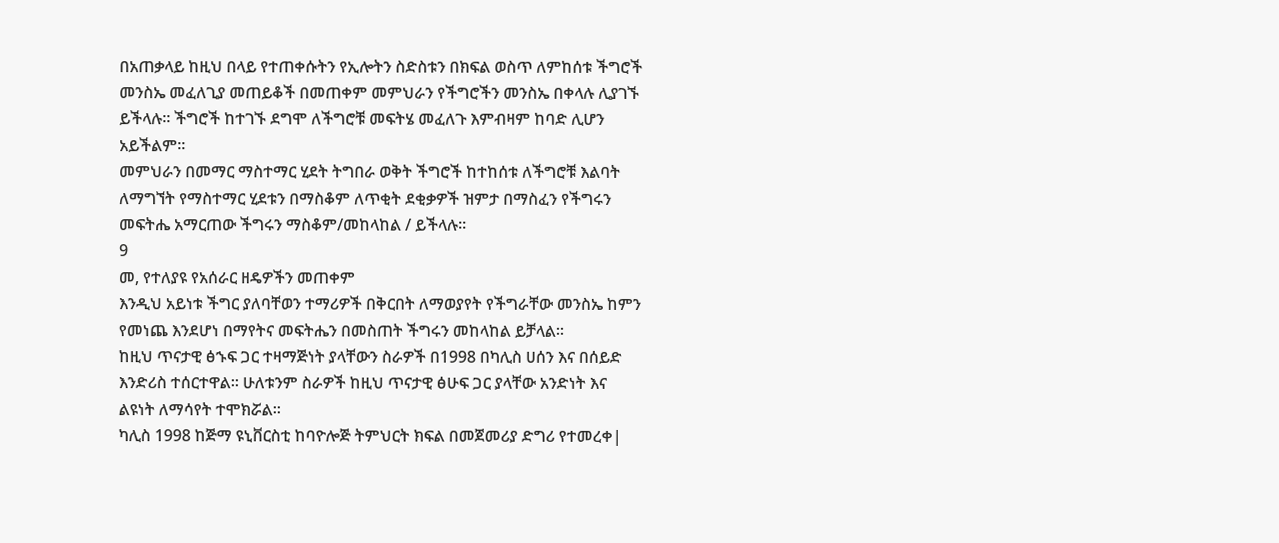በአጠቃላይ ከዚህ በላይ የተጠቀሱትን የኢሎትን ስድስቱን በክፍል ወስጥ ለምከሰቱ ችግሮች
መንስኤ መፈለጊያ መጠይቆች በመጠቀም መምህራን የችግሮችን መንስኤ በቀላሉ ሊያገኙ
ይችላሉ፡፡ ችግሮች ከተገኙ ደግሞ ለችግሮቹ መፍትሄ መፈለጉ እምብዛም ከባድ ሊሆን
አይችልም፡፡
መምህራን በመማር ማስተማር ሂደት ትግበራ ወቅት ችግሮች ከተከሰቱ ለችግሮቹ እልባት
ለማግኘት የማስተማር ሂደቱን በማስቆም ለጥቂት ደቂቃዎች ዝምታ በማስፈን የችግሩን
መፍትሔ አማርጠው ችግሩን ማስቆም/መከላከል / ይችላሉ፡፡
9
መ, የተለያዩ የአሰራር ዘዴዎችን መጠቀም
እንዲህ አይነቱ ችግር ያለባቸወን ተማሪዎች በቅርበት ለማወያየት የችግራቸው መንስኤ ከምን
የመነጨ እንደሆነ በማየትና መፍትሔን በመስጠት ችግሩን መከላከል ይቻላል፡፡
ከዚህ ጥናታዊ ፅኁፍ ጋር ተዛማጅነት ያላቸውን ስራዎች በ1998 በካሊስ ሀሰን እና በሰይድ
እንድሪስ ተሰርተዋል፡፡ ሁለቱንም ስራዎች ከዚህ ጥናታዊ ፅሁፍ ጋር ያላቸው አንድነት እና
ልዩነት ለማሳየት ተሞክሯል፡፡
ካሊስ 1998 ከጅማ ዩኒቨርስቲ ከባዮሎጅ ትምህርት ክፍል በመጀመሪያ ድግሪ የተመረቀ|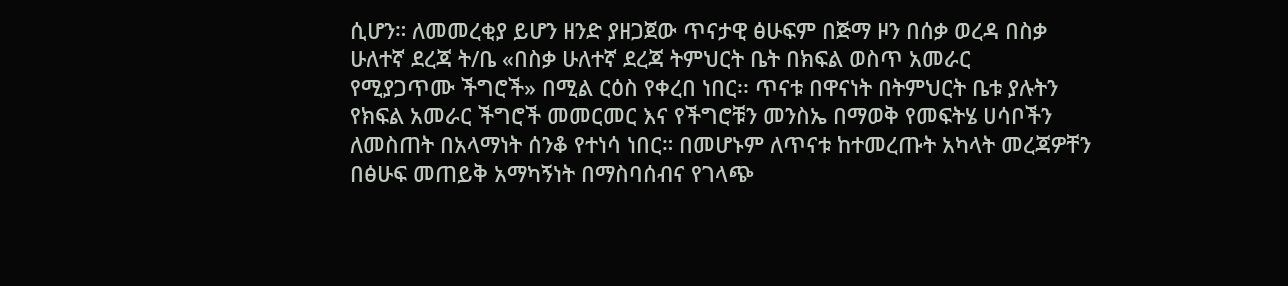ሲሆን። ለመመረቂያ ይሆን ዘንድ ያዘጋጀው ጥናታዊ ፅሁፍም በጅማ ዞን በሰቃ ወረዳ በስቃ
ሁለተኛ ደረጃ ት/ቤ «በስቃ ሁለተኛ ደረጃ ትምህርት ቤት በክፍል ወስጥ አመራር
የሚያጋጥሙ ችግሮች» በሚል ርዕስ የቀረበ ነበር፡፡ ጥናቱ በዋናነት በትምህርት ቤቱ ያሉትን
የክፍል አመራር ችግሮች መመርመር እና የችግሮቹን መንስኤ በማወቅ የመፍትሄ ሀሳቦችን
ለመስጠት በአላማነት ሰንቆ የተነሳ ነበር። በመሆኑም ለጥናቱ ከተመረጡት አካላት መረጃዎቸን
በፅሁፍ መጠይቅ አማካኝነት በማስባሰብና የገላጭ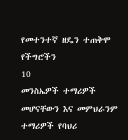የመተንተኛ ዘዴን ተጠቅሞ የችግሮችን
10
መንስኤዎች ተማሪዎች መሆናቸውን እና መምህራንም ተማሪዎች የባህሪ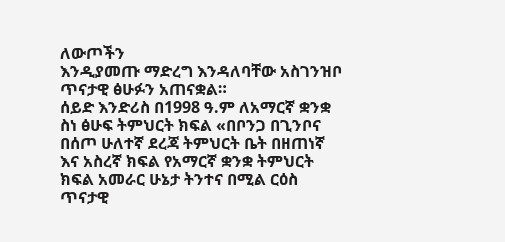ለውጦችን
እንዲያመጡ ማድረግ እንዳለባቸው አስገንዝቦ ጥናታዊ ፅሁፉን አጠናቋል።
ሰይድ እንድሪስ በ1998 ዓ.ም ለአማርኛ ቋንቋ ስነ ፅሁፍ ትምህርት ክፍል «በቦንጋ በጊንቦና
በሰጦ ሁለተኛ ደረጃ ትምህርት ቤት በዘጠነኛ እና አስረኛ ክፍል የአማርኛ ቋንቋ ትምህርት
ክፍል አመራር ሁኔታ ትንተና በሚል ርዕስ ጥናታዊ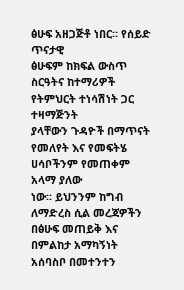ፅሁፍ አዘጋጅቶ ነበር። የሰይድ ጥናታዊ
ፅሁፍም ከክፍል ውስጥ ስርዓትና ከተማሪዎች የትምህርት ተነሳሽነት ጋር ተዛማጅንት
ያላቸውን ጉዳዮች በማጥናት የመለየት እና የመፍትሄ ሀሳቦችንም የመጠቀም አላማ ያለው
ነው፡፡ ይህንንም ከግብ ለማድረስ ሲል መረጃዎችን በፅሁፍ መጠይቅ እና በምልከታ አማካኝነት
አሰባስቦ በመተንተን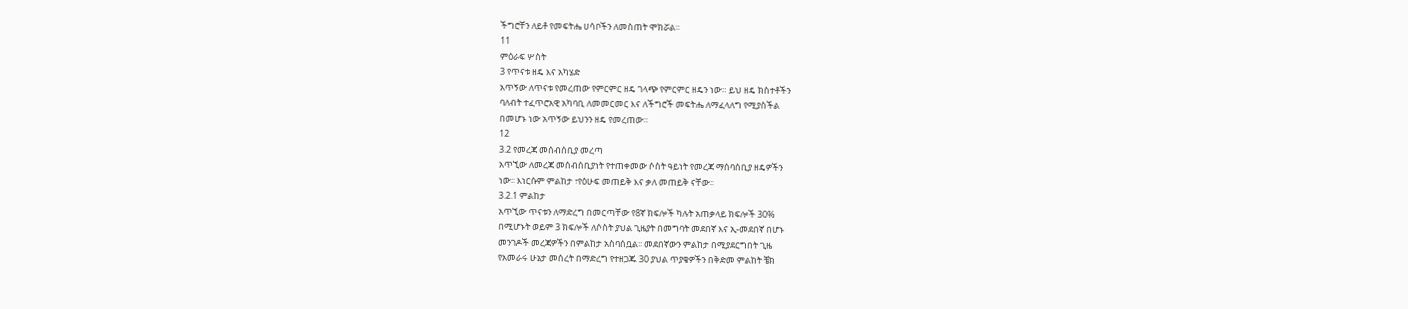ችግሮቸን ለይቶ የመፍትሔ ሀሳቦችን ለመስጠት ሞክሯል፡፡
11
ምዕራፍ ሦስት
3 የጥናቱ ዘዴ እና አካሄድ
አጥኝው ለጥናቱ የመረጠው የምርምር ዘዴ ገላጭ የምርምር ዘዴን ነው። ይህ ዘዴ ክስተቶችን
ባለብት ተፈጥሮአዊ አካባቢ ለመመርመር እና ለችግሮች መፍትሔ ለማፈላለግ የሚያስችል
በመሆኑ ነው አጥኝው ይህንን ዘዴ የመረጠው።
12
3.2 የመረጃ መሰብሰቢያ መረጣ
አጥኚው ለመረጃ መሰብሰቢያነት የተጠቀመው ሶስት ዓይነት የመረጃ ማሰባሰቢያ ዘዴዎችን
ነው፡፡ እነርሱም ምልከታ ፣የዕሁፍ መጠይቅ እና ቃለ መጠይቅ ናቸው፡፡
3.2.1 ምልከታ
አጥኚው ጥናቱን ለማድረግ በመርጣቸው የ8ኛ ክፍሎች ካሉት አጠቃላይ ክፍሎች 30%
በሚሆኑት ወይም 3 ክፍሎች ለሶስት ያህል ጊዜያት በመግባት መደበኛ እና ኢ-መደበኛ በሆኑ
መንገዶች መረጃዎችን በምልከታ አስባሰቧል፡፡ መደበኛውን ምልከታ በሚያደርግበት ጊዜ
የአመራሩ ሁኔታ መሰረት በማድረግ የተዘጋጁ 30 ያህል ጥያቄዎችን በቅድመ ምልከት ቼክ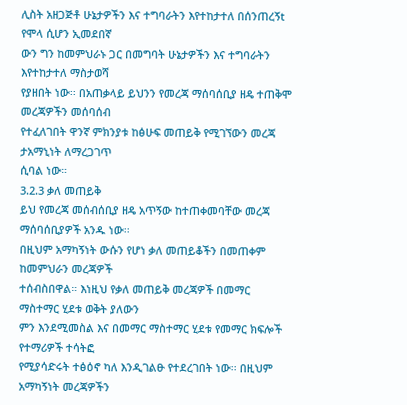ሊስት አዘጋጅቶ ሁኔታዎችን እና ተግባራትን እየተከታተለ በሰንጠረኝt የሞላ ሲሆን ኢመደበኛ
ውን ግን ከመምህራኑ ጋር በመግባት ሁኔታዎችን እና ተግባራትን እየተከታተለ ማስታወሻ
የያዘበት ነው፡፡ በአጠቃላይ ይህንን የመረጃ ማሰባሰቢያ ዘዴ ተጠቅሞ መረጃዎችን መሰባሰብ
የተፈለገበት ዋንኛ ምክንያቱ ከፅሁፍ መጠይቅ የሚገኘውን መረጃ ታአማኒነት ለማረጋገጥ
ሲባል ነው።
3.2.3 ቃለ መጠይቅ
ይህ የመረጃ መሰብሰቢያ ዘዴ አጥኝው ከተጠቀመባቸው መረጃ ማሰባሰቢያዎች አንዱ ነው፡፡
በዚህም አማካኝነት ውሱን የሆነ ቃለ መጠይቆችን በመጠቀም ከመምህራን መረጃዎች
ተሰብስበዋል። እነዚህ የቃለ መጠይቅ መረጃዎች በመማር ማስተማር ሂደቱ ወቅት ያለውን
ምን እንደሚመስል እና በመማር ማስተማር ሂደቱ የመማር ክፍሎች የተማሪዎች ተሳትፎ
የሚያሳድሩት ተፅዕኖ ካለ እንዲገልፁ የተደረገበት ነው፡፡ በዚህም አማካኝነት መረጃዎችን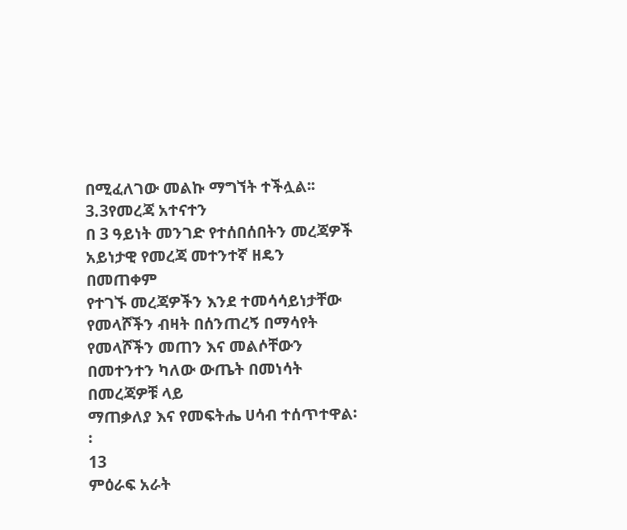በሚፈለገው መልኩ ማግኘት ተችሏል፡፡
3.3የመረጃ አተናተን
በ 3 ዓይነት መንገድ የተሰበሰበትን መረጃዎች አይነታዊ የመረጃ መተንተኛ ዘዴን በመጠቀም
የተገኙ መረጃዎችን እንደ ተመሳሳይነታቸው የመላሾችን ብዛት በሰንጠረኝ በማሳየት
የመላሾችን መጠን እና መልሶቸውን በመተንተን ካለው ውጤት በመነሳት በመረጃዎቹ ላይ
ማጠቃለያ እና የመፍትሔ ሀሳብ ተሰጥተዋል፡፡
13
ምዕራፍ አራት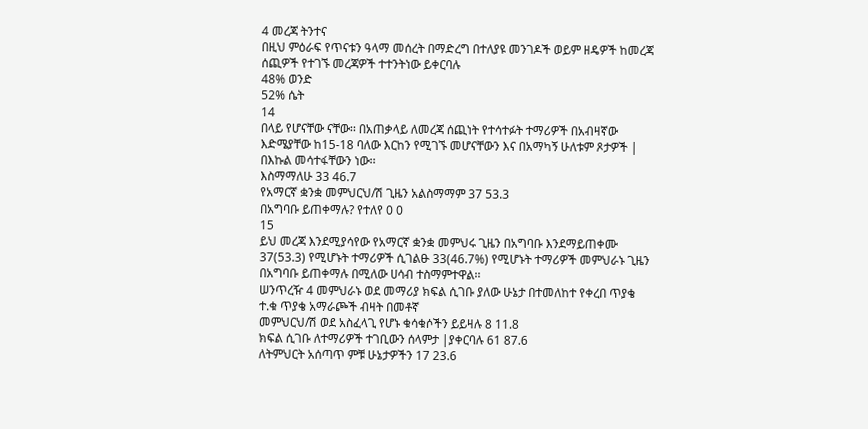4 መረጃ ትንተና
በዚህ ምዕራፍ የጥናቱን ዓላማ መሰረት በማድረግ በተለያዩ መንገዶች ወይም ዘዴዎች ከመረጃ
ሰጪዎች የተገኙ መረጃዎች ተተንትነው ይቀርባሉ
48% ወንድ
52% ሴት
14
በላይ የሆናቸው ናቸው፡፡ በአጠቃላይ ለመረጃ ሰጪነት የተሳተፉት ተማሪዎች በአብዛኛው
እድሜያቸው ከ15-18 ባለው እርከን የሚገኙ መሆናቸውን እና በአማካኝ ሁለቱም ጾታዎች |
በእኩል መሳተፋቸውን ነው፡፡
እስማማለሁ 33 46.7
የአማርኛ ቋንቋ መምህርህ/ሽ ጊዜን አልስማማም 37 53.3
በአግባቡ ይጠቀማሉ? የተለየ 0 0
15
ይህ መረጃ እንደሚያሳየው የአማርኛ ቋንቋ መምህሩ ጊዜን በአግባቡ እንደማይጠቀሙ
37(53.3) የሚሆኑት ተማሪዎች ሲገልፁ 33(46.7%) የሚሆኑት ተማሪዎች መምህራኑ ጊዜን
በአግባቡ ይጠቀማሉ በሚለው ሀሳብ ተስማምተዋል፡፡
ሠንጥረዥ 4 መምህራኑ ወደ መማሪያ ክፍል ሲገቡ ያለው ሁኔታ በተመለከተ የቀረበ ጥያቄ
ተ.ቁ ጥያቄ አማራጮች ብዛት በመቶኛ
መምህርህ/ሽ ወደ አስፈላጊ የሆኑ ቁሳቁሶችን ይይዛሉ 8 11.8
ክፍል ሲገቡ ለተማሪዎች ተገቢውን ሰላምታ |ያቀርባሉ 61 87.6
ለትምህርት አሰጣጥ ምቹ ሁኔታዎችን 17 23.6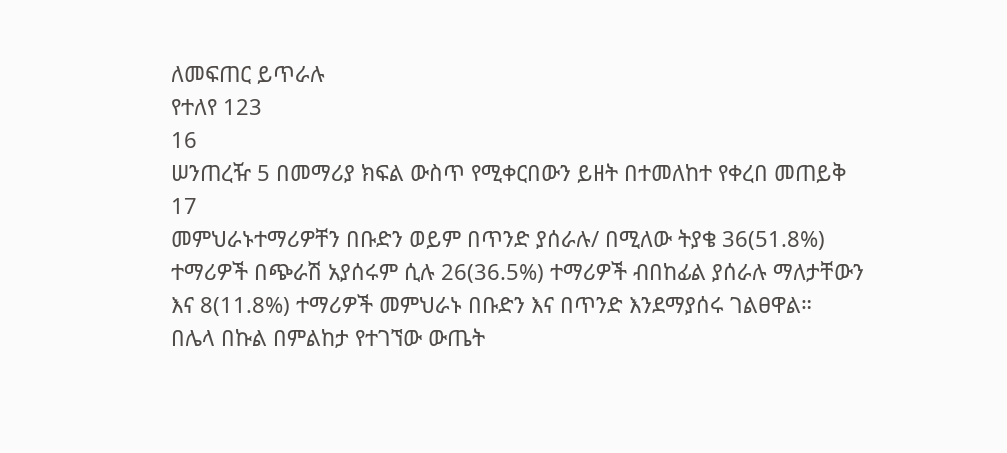ለመፍጠር ይጥራሉ
የተለየ 123
16
ሠንጠረዥ 5 በመማሪያ ክፍል ውስጥ የሚቀርበውን ይዘት በተመለከተ የቀረበ መጠይቅ
17
መምህራኑተማሪዎቸን በቡድን ወይም በጥንድ ያሰራሉ/ በሚለው ትያቄ 36(51.8%)
ተማሪዎች በጭራሽ አያሰሩም ሲሉ 26(36.5%) ተማሪዎች ብበከፊል ያሰራሉ ማለታቸውን
እና 8(11.8%) ተማሪዎች መምህራኑ በቡድን እና በጥንድ እንደማያሰሩ ገልፀዋል።
በሌላ በኩል በምልከታ የተገኘው ውጤት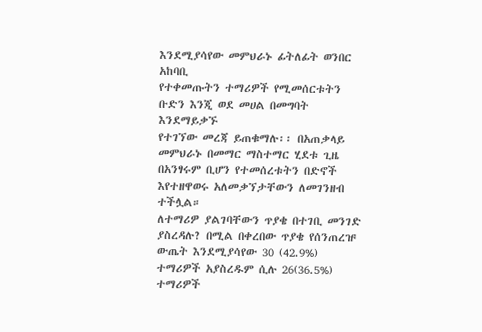እንደሚያሳየው መምህራኑ ፊትለፊት ወንበር አከባቢ
የተቀመጡትን ተማሪዎች የሚመሰርቱትን ቡድን እንጂ ወደ መሀል በመግባት እንደማይቃኙ
የተገኘው መረጃ ይጠቁማሉ፡፡ በአጠቃላይ መምህራኑ በመማር ማስተማር ሂደቱ ጊዜ
በአንፃሩም ቢሆን የተመሰረቱትን በድኖች እየተዘዋወሩ አለመቃኘታቸውን ለመገንዘብ ተችሏል።
ለተማሪዎ ያልገባቸውን ጥያቄ በተገቢ መንገድ ያስረዳሉ? በሚል በቀረበው ጥያቄ የሰንጠረዡ
ውጤት እንደሚያሳየው 30 (42.9%) ተማሪዎች አያስረዱም ሲሉ 26(36.5%) ተማሪዎች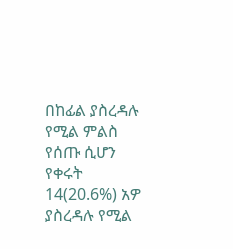በከፊል ያስረዳሉ የሚል ምልስ የሰጡ ሲሆን የቀሩት 14(20.6%) አዎ ያስረዳሉ የሚል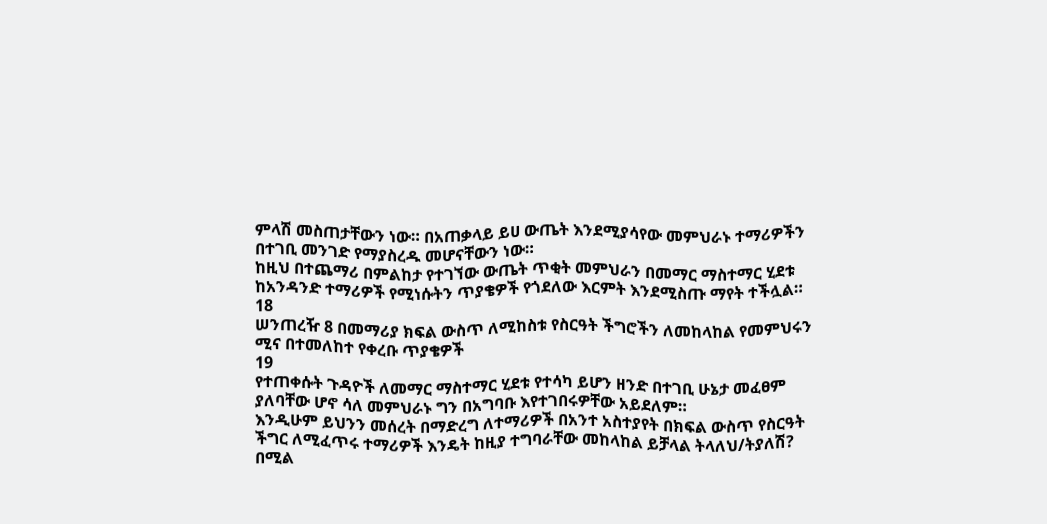ምላሽ መስጠታቸውን ነው። በአጠቃላይ ይሀ ውጤት እንደሚያሳየው መምህራኑ ተማሪዎችን
በተገቢ መንገድ የማያስረዱ መሆናቸውን ነው።
ከዚህ በተጨማሪ በምልከታ የተገኘው ውጤት ጥቂት መምህራን በመማር ማስተማር ሂደቱ
ከአንዳንድ ተማሪዎች የሚነሱትን ጥያቄዎች የጎደለው እርምት እንደሚስጡ ማየት ተችሏል።
18
ሠንጠረዥ 8 በመማሪያ ክፍል ውስጥ ለሚከስቱ የስርዓት ችግሮችን ለመከላከል የመምህሩን
ሚና በተመለከተ የቀረቡ ጥያቄዎች
19
የተጠቀሱት ጉዳዮች ለመማር ማስተማር ሂደቱ የተሳካ ይሆን ዘንድ በተገቢ ሁኔታ መፈፀም
ያለባቸው ሆኖ ሳለ መምህራኑ ግን በአግባቡ እየተገበሩዎቸው አይደለም።
እንዲሁም ይህንን መሰረት በማድረግ ለተማሪዎች በአንተ አስተያየት በክፍል ውስጥ የስርዓት
ችግር ለሚፈጥሩ ተማሪዎች እንዴት ከዚያ ተግባራቸው መከላከል ይቻላል ትላለህ/ትያለሽ?
በሚል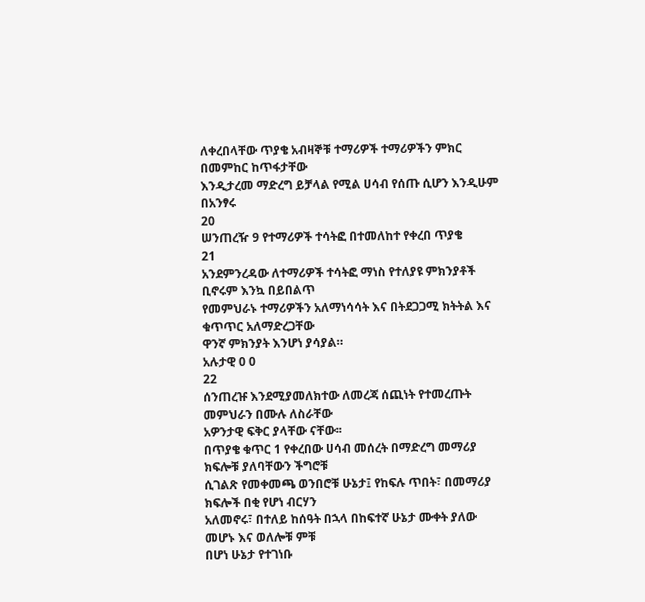ለቀረበላቸው ጥያቄ አብዛኞቹ ተማሪዎች ተማሪዎችን ምክር በመምከር ከጥፋታቸው
እንዲታረመ ማድረግ ይቻላል የሚል ሀሳብ የሰጡ ሲሆን እንዲሁም በአንፃሩ
20
ሠንጠረዥ 9 የተማሪዎች ተሳትፎ በተመለከተ የቀረበ ጥያቄ
21
አንደምንረዳው ለተማሪዎች ተሳትፎ ማነስ የተለያዩ ምክንያቶች ቢኖሩም እንኳ በይበልጥ
የመምህራኑ ተማሪዎችን አለማነሳሳት እና በትደጋጋሚ ክትትል እና ቁጥጥር አለማድረጋቸው
ዋንኛ ምክንያት እንሆነ ያሳያል።
አሉታዊ 0 0
22
ሰንጠረዡ እንደሚያመለክተው ለመረጃ ሰጪነት የተመረጡት መምህራን በሙሉ ለስራቸው
አዎንታዊ ፍቅር ያላቸው ናቸው፡፡
በጥያቄ ቁጥር 1 የቀረበው ሀሳብ መሰረት በማድረግ መማሪያ ክፍሎቹ ያለባቸውን ችግሮቹ
ሲገልጽ የመቀመጫ ወንበሮቹ ሁኔታ፤ የከፍሉ ጥበት፣ በመማሪያ ክፍሎች በቂ የሆነ ብርሃን
አለመኖሩ፣ በተለይ ከሰዓት በኋላ በከፍተኛ ሁኔታ ሙቀት ያለው መሆኑ እና ወለሎቹ ምቹ
በሆነ ሁኔታ የተገነቡ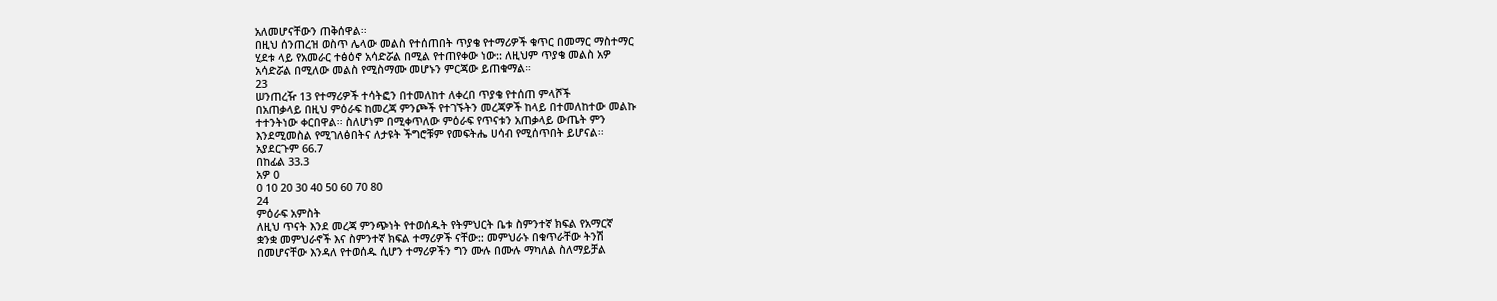አለመሆናቸውን ጠቅሰዋል፡፡
በዚህ ሰንጠረዝ ወስጥ ሌላው መልስ የተሰጠበት ጥያቄ የተማሪዎች ቁጥር በመማር ማስተማር
ሂደቱ ላይ የአመራር ተፅዕኖ አሳድሯል በሚል የተጠየቀው ነው:: ለዚህም ጥያቄ መልስ አዎ
አሳድሯል በሚለው መልስ የሚስማሙ መሆኑን ምርጃው ይጠቁማል።
23
ሠንጠረዥ 13 የተማሪዎች ተሳትፎን በተመለከተ ለቀረበ ጥያቄ የተሰጠ ምላሾች
በአጠቃላይ በዚህ ምዕራፍ ከመረጃ ምንጮች የተገኙትን መረጃዎች ከላይ በተመለከተው መልኩ
ተተንትነው ቀርበዋል፡፡ ስለሆነም በሚቀጥለው ምዕራፍ የጥናቱን አጠቃላይ ውጤት ምን
እንደሚመስል የሚገለፅበትና ለታዩት ችግሮቹም የመፍትሔ ሀሳብ የሚሰጥበት ይሆናል፡፡
አያደርጉም 66.7
በከፊል 33.3
አዎ 0
0 10 20 30 40 50 60 70 80
24
ምዕራፍ አምስት
ለዚህ ጥናት እንደ መረጃ ምንጭነት የተወሰዱት የትምህርት ቤቱ ስምንተኛ ክፍል የአማርኛ
ቋንቋ መምህራኖች እና ስምንተኛ ክፍል ተማሪዎች ናቸው:: መምህራኑ በቁጥራቸው ትንሽ
በመሆናቸው እንዳለ የተወሰዱ ሲሆን ተማሪዎችን ግን ሙሉ በሙሉ ማካለል ስለማይቻል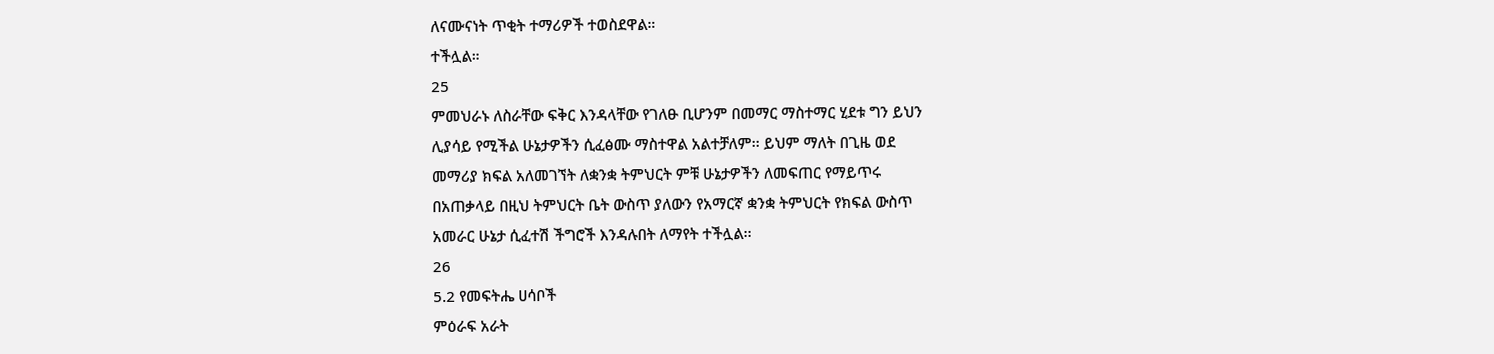ለናሙናነት ጥቂት ተማሪዎች ተወስደዋል።
ተችሏል።
25
ምመህራኑ ለስራቸው ፍቅር እንዳላቸው የገለፁ ቢሆንም በመማር ማስተማር ሂደቱ ግን ይህን
ሊያሳይ የሚችል ሁኔታዎችን ሲፈፅሙ ማስተዋል አልተቻለም፡፡ ይህም ማለት በጊዜ ወደ
መማሪያ ክፍል አለመገኘት ለቋንቋ ትምህርት ምቹ ሁኔታዎችን ለመፍጠር የማይጥሩ
በአጠቃላይ በዚህ ትምህርት ቤት ውስጥ ያለውን የአማርኛ ቋንቋ ትምህርት የክፍል ውስጥ
አመራር ሁኔታ ሲፈተሽ ችግሮች እንዳሉበት ለማየት ተችሏል፡፡
26
5.2 የመፍትሔ ሀሳቦች
ምዕራፍ አራት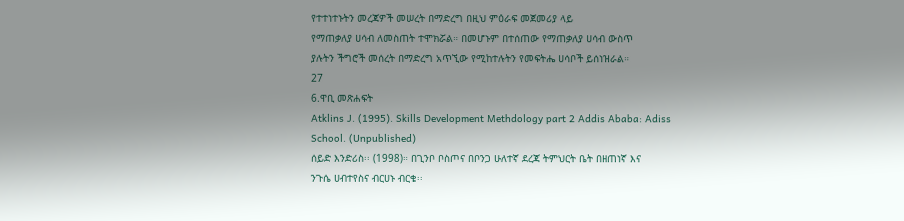የተተነተኑትን መረጃዎች መሠረት በማድረግ በዚህ ምዕራፍ መጀመሪያ ላይ
የማጠቃለያ ሀሳብ ለመስጠት ተሞክሯል። በመሆኑም በተሰጠው የማጠቃለያ ሀሳብ ውስጥ
ያሉትን ችግሮች መሰረት በማድረግ አጥኚው የሚከተሉትን የመፍትሔ ሀሳቦች ይሰነዝራል።
27
6.ዋቢ መጽሐፍት
Atklins J. (1995). Skills Development Methdology part 2 Addis Ababa: Adiss
School. (Unpublished)
ሰይድ እንድሪስ፡፡ (1998)። በጊንቦ ቦስጦና በቦንጋ ሁለተኛ ደረጃ ትምህርት ቤት በዘጠነኛ እና
ንጉሴ ሀብተየስና ብርሀኑ ብርቄ፡፡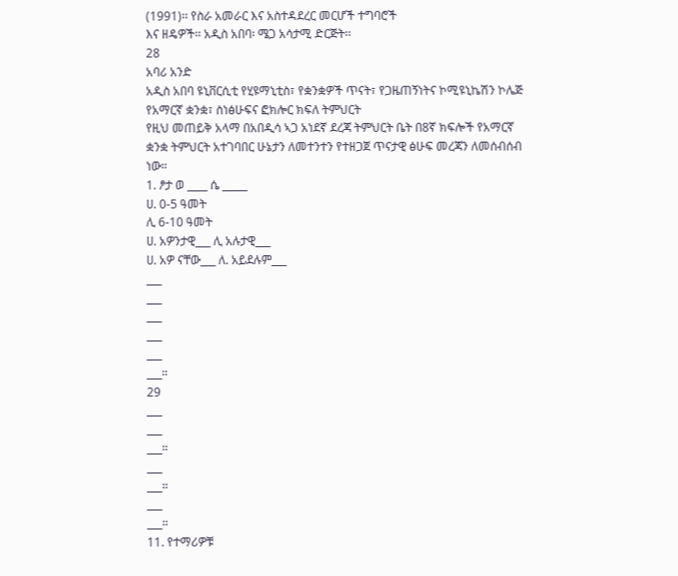(1991)፡፡ የስራ አመራር እና አስተዳደረር መርሆች ተግባሮች
እና ዘዴዎች፡፡ አዲስ አበባ፡ ሜጋ አሳታሚ ድርጅት፡፡
28
አባሪ አንድ
አዲስ አበባ ዩኒቨርሲቲ የሂዩማኒቲስ፣ የቋንቋዎች ጥናት፣ የጋዜጠኝነትና ኮሚዩኒኬሽን ኮሌጅ
የአማርኛ ቋንቋ፣ ስነፅሁፍና ፎክሎር ክፍለ ትምህርት
የዚህ መጠይቅ አላማ በአበዲሳ ኣጋ አነደኛ ደረጃ ትምህርት ቤት በ8ኛ ክፍሎች የአማርኛ
ቋንቋ ትምህርት አተገባበር ሁኔታን ለመተንተን የተዘጋጀ ጥናታዊ ፅሁፍ መረጃን ለመሰብሰብ
ነው።
1. ፆታ ወ ____ ሴ _____
ሀ. 0-5 ዓመት
ሊ 6-10 ዓመት
ሀ. አዎንታዊ___ ሊ አሉታዊ___
ሀ. አዎ ናቸው___ ለ. አይደሉም___
___
___
___
___
___
___።
29
___
___
___።
___
___።
___
___።
11. የተማሪዎቹ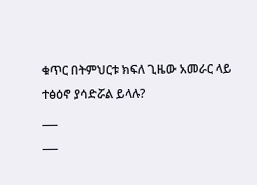ቁጥር በትምህርቱ ክፍለ ጊዜው አመራር ላይ ተፅዕኖ ያሳድሯል ይላሉ?
___
___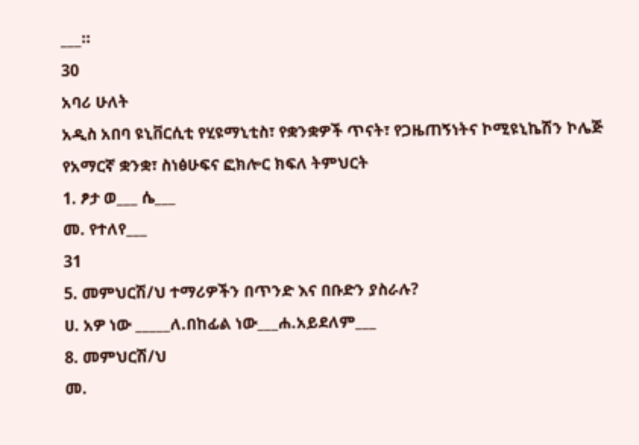___።
30
አባሪ ሁለት
አዲስ አበባ ዩኒቨርሲቲ የሂዩማኒቲስ፣ የቋንቋዎች ጥናት፣ የጋዜጠኝነትና ኮሚዩኒኬሽን ኮሌጅ
የአማርኛ ቋንቋ፣ ስነፅሁፍና ፎክሎር ክፍለ ትምህርት
1. ፆታ ወ___ ሴ___
መ. የተለየ___
31
5. መምህርሽ/ህ ተማሪዎችን በጥንድ እና በቡድን ያስራሉ?
ሀ. አዎ ነው _____ለ.በከፊል ነው___ሐ.አይደለም___
8. መምህርሽ/ህ
መ.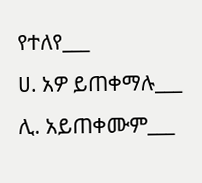የተለየ___
ሀ. አዎ ይጠቀማሉ___ ሊ. አይጠቀሙም___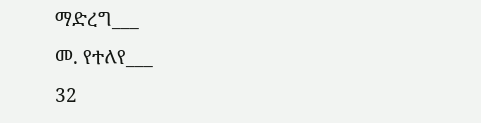ማድረግ___
መ. የተለየ___
32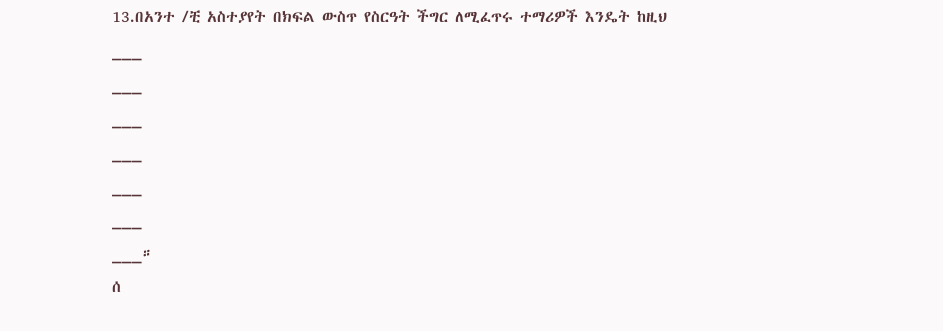13.በአንተ /ቺ አስተያየት በክፍል ውስጥ የስርዓት ችግር ለሚፈጥሩ ተማሪዎች እንዴት ከዚህ
___
___
___
___
___
___
___።
ሰ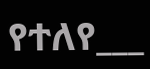የተለየ___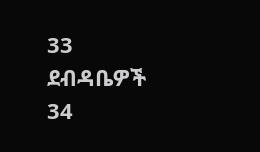33
ደብዳቤዎች
34